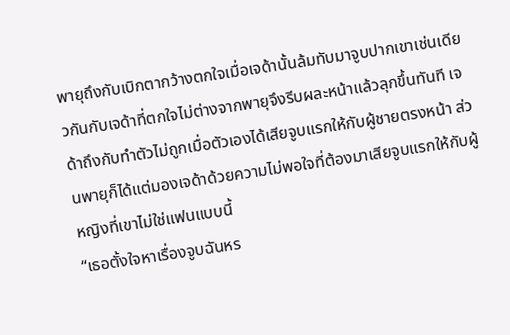พายุถึงกับเบิกตากว้างตกใจเมื่อเจด้านั้นล้มทับมาจูบปากเขาเช่นเดียวกันกับเจด้าที่ตกใจไม่ต่างจากพายุจึงรีบผละหน้าแล้วลุกขึ้นทันที เจด้าถึงกับทำตัวไม่ถูกเมื่อตัวเองได้เสียจูบแรกให้กับผู้ชายตรงหน้า ส่วนพายุก็ได้แต่มองเจด้าด้วยความไม่พอใจที่ต้องมาเสียจูบแรกให้กับผู้หญิงที่เขาไม่ใช่แฟนแบบนี้
“เธอตั้งใจหาเรื่องจูบฉันหร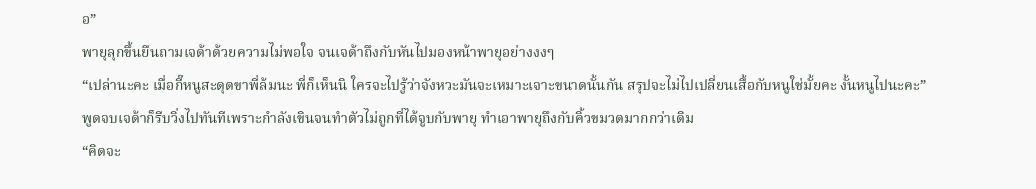อ”
พายุลุกขึ้นยืนถามเจด้าด้วยความไม่พอใจ จนเจด้าถึงกับหันไปมองหน้าพายุอย่างงงๆ
“เปล่านะคะ เมื่อกี๊หนูสะดุดขาพี่ล้มนะ พี่ก็เห็นนิ ใครจะไปรู้ว่าจังหวะมันจะเหมาะเจาะขนาดนั้นกัน สรุปจะไม่ไปเปลี่ยนเสื้อกับหนูใช่มั้ยคะ งั้นหนูไปนะคะ”
พูดจบเจด้าก็รีบวิ่งไปทันทีเพราะกำลังเขินจนทำตัวไม่ถูกที่ได้จูบกับพายุ ทำเอาพายุถึงกับคิ้วขมวดมากกว่าเดิม
“คิดจะ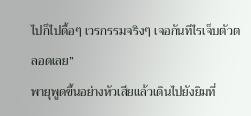ไปก็ไปดื้อๆ เวรกรรมจริงๆ เจอกันทีไรเจ็บตัวตลอดเลย”
พายุพูดขึ้นอย่างหัวเสียแล้วเดินไปยังยิมที่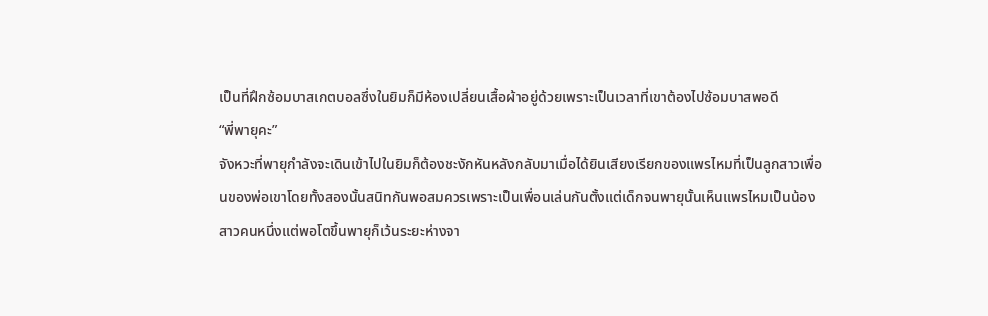เป็นที่ฝึกซ้อมบาสเกตบอลซึ่งในยิมก็มีห้องเปลี่ยนเสื้อผ้าอยู่ด้วยเพราะเป็นเวลาที่เขาต้องไปซ้อมบาสพอดี
“พี่พายุคะ”
จังหวะที่พายุกำลังจะเดินเข้าไปในยิมก็ต้องชะงักหันหลังกลับมาเมื่อได้ยินเสียงเรียกของแพรไหมที่เป็นลูกสาวเพื่อนของพ่อเขาโดยทั้งสองนั้นสนิทกันพอสมควรเพราะเป็นเพื่อนเล่นกันตั้งแต่เด็กจนพายุนั้นเห็นแพรไหมเป็นน้องสาวคนหนึ่งแต่พอโตขึ้นพายุก็เว้นระยะห่างจา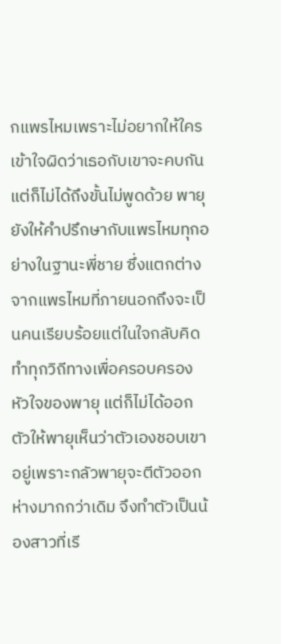กแพรไหมเพราะไม่อยากให้ใครเข้าใจผิดว่าเธอกับเขาจะคบกัน แต่ก็ไม่ได้ถึงขั้นไม่พูดด้วย พายุยังให้คำปรึกษากับแพรไหมทุกอย่างในฐานะพี่ชาย ซึ่งแตกต่างจากแพรไหมที่ภายนอกถึงจะเป็นคนเรียบร้อยแต่ในใจกลับคิดทำทุกวิถีทางเพื่อครอบครองหัวใจของพายุ แต่ก็ไม่ได้ออกตัวให้พายุเห็นว่าตัวเองชอบเขาอยู่เพราะกลัวพายุจะตีตัวออกห่างมากกว่าเดิม จึงทำตัวเป็นน้องสาวที่เรี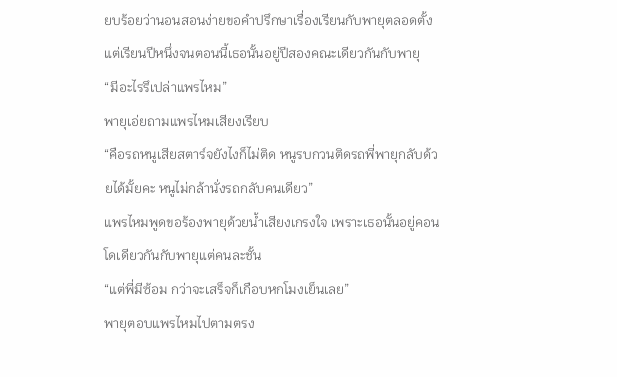ยบร้อยว่านอนสอนง่ายขอคำปรึกษาเรื่องเรียนกับพายุตลอดตั้งแต่เรียนปีหนึ่งจนตอนนี้เธอนั้นอยู่ปีสองคณะเดียวกันกับพายุ
“มีอะไรรึเปล่าแพรไหม”
พายุเอ่ยถามแพรไหมเสียงเรียบ
“คือรถหนูเสียสตาร์จยังไงก็ไม่ติด หนูรบกวนติดรถพี่พายุกลับด้วยได้มั้ยคะ หนูไม่กล้านั่งรถกลับคนเดียว”
แพรไหมพูดขอร้องพายุด้วยน้ำเสียงเกรงใจ เพราะเธอนั้นอยู่คอนโดเดียวกันกับพายุแต่คนละชั้น
“แต่พี่มีซ้อม กว่าจะเสร็จก็เกือบหกโมงเย็นเลย”
พายุตอบแพรไหมไปตามตรง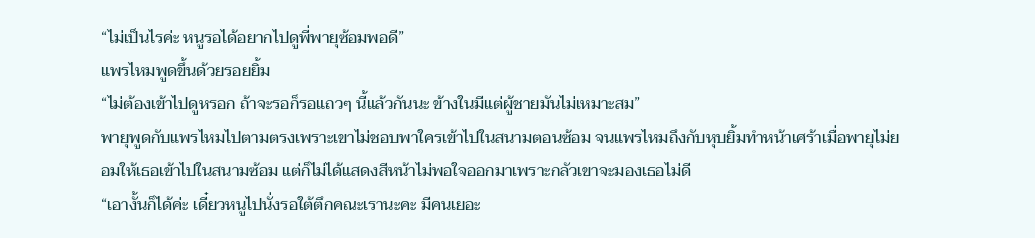“ไม่เป็นไรค่ะ หนูรอได้อยากไปดูพี่พายุซ้อมพอดี”
แพรไหมพูดขึ้นด้วยรอยยิ้ม
“ไม่ต้องเข้าไปดูหรอก ถ้าจะรอก็รอแถวๆ นี้แล้วกันนะ ข้างในมีแต่ผู้ชายมันไม่เหมาะสม”
พายุพูดกับแพรไหมไปตามตรงเพราะเขาไม่ชอบพาใครเข้าไปในสนามตอนซ้อม จนแพรไหมถึงกับหุบยิ้มทำหน้าเศร้าเมื่อพายุไม่ยอมให้เธอเข้าไปในสนามซ้อม แต่ก็ไม่ได้แสดงสีหน้าไม่พอใจออกมาเพราะกลัวเขาจะมองเธอไม่ดี
“เอางั้นก็ได้ค่ะ เดี๋ยวหนูไปนั่งรอใต้ตึกคณะเรานะคะ มีคนเยอะ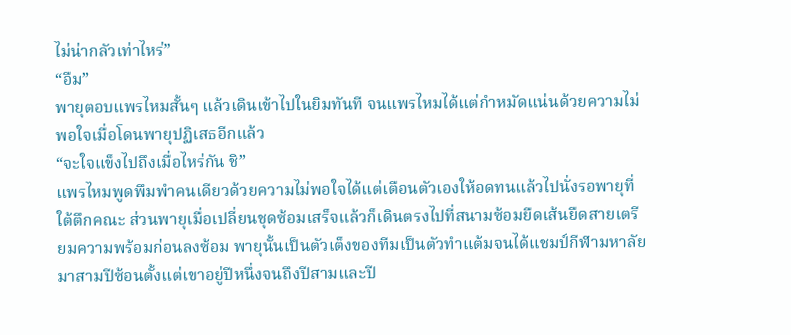ไม่น่ากลัวเท่าไหร่”
“อืม”
พายุตอบแพรไหมสั้นๆ แล้วเดินเข้าไปในยิมทันที จนแพรไหมได้แต่กำหมัดแน่นด้วยความไม่พอใจเมื่อโดนพายุปฏิเสธอีกแล้ว
“จะใจแข็งไปถึงเมื่อไหร่กัน ชิ”
แพรไหมพูดพึมพำคนเดียวด้วยความไม่พอใจได้แต่เตือนตัวเองให้อดทนแล้วไปนั่งรอพายุที่ใต้ตึกคณะ ส่วนพายุเมื่อเปลี่ยนชุดซ้อมเสร็จแล้วก็เดินตรงไปที่สนามซ้อมยืดเส้นยืดสายเตรียมความพร้อมก่อนลงซ้อม พายุนั้นเป็นตัวเต็งของทีมเป็นตัวทำแต้มจนได้แชมป์กีฬามหาลัยมาสามปีซ้อนตั้งแต่เขาอยู่ปีหนึ่งจนถึงปีสามและปี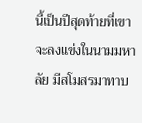นี้เป็นปีสุดท้ายที่เขาจะลงแข่งในนามมหาลัย มีสโมสรมาทาบ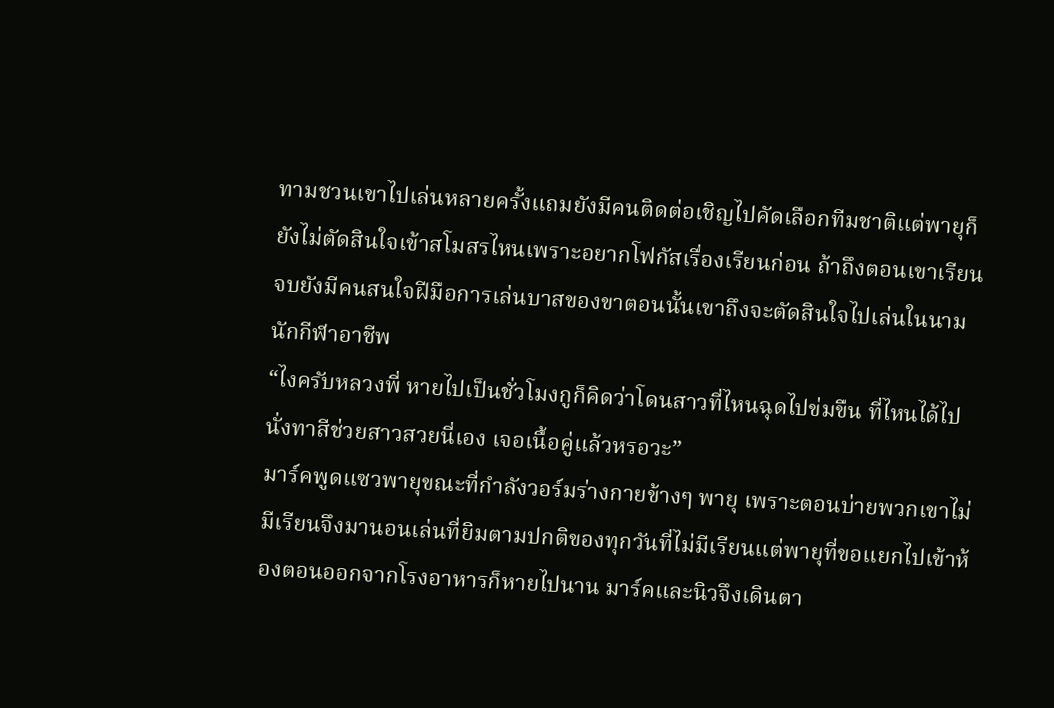ทามชวนเขาไปเล่นหลายครั้งแถมยังมีคนติดต่อเชิญไปคัดเลือกทีมชาติแต่พายุก็ยังไม่ตัดสินใจเข้าสโมสรไหนเพราะอยากโฟกัสเรื่องเรียนก่อน ถ้าถึงตอนเขาเรียนจบยังมีคนสนใจฝีมือการเล่นบาสของขาตอนนั้นเขาถึงจะตัดสินใจไปเล่นในนามนักกีฬาอาชีพ
“ไงครับหลวงพี่ หายไปเป็นชั่วโมงกูก็คิดว่าโดนสาวที่ไหนฉุดไปข่มขืน ที่ไหนได้ไปนั่งทาสีช่วยสาวสวยนี่เอง เจอเนื้อคู่แล้วหรอวะ”
มาร์คพูดแซวพายุขณะที่กำลังวอร์มร่างกายข้างๆ พายุ เพราะตอนบ่ายพวกเขาไม่มีเรียนจึงมานอนเล่นที่ยิมตามปกติของทุกวันที่ไม่มีเรียนแต่พายุที่ขอแยกไปเข้าห้องตอนออกจากโรงอาหารก็หายไปนาน มาร์คและนิวจึงเดินตา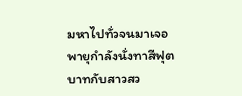มหาไปทั่วจนมาเจอพายุกำลังนั่งทาสีฟุตบาทกับสาวสว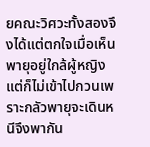ยคณะวิศวะทั้งสองจึงได้แต่ตกใจเมื่อเห็นพายุอยู่ใกล้ผู้หญิงแต่ก็ไม่เข้าไปกวนเพราะกลัวพายุจะเดินหนีจึงพากัน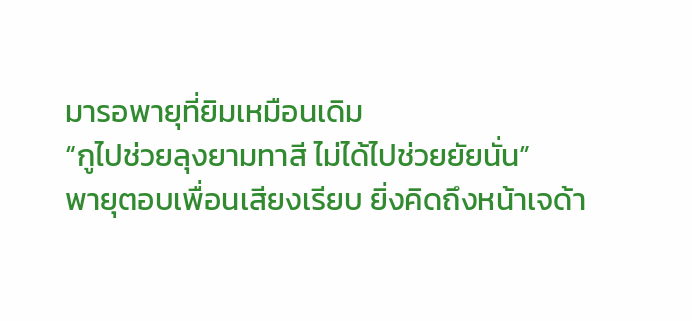มารอพายุที่ยิมเหมือนเดิม
“กูไปช่วยลุงยามทาสี ไม่ได้ไปช่วยยัยนั่น”
พายุตอบเพื่อนเสียงเรียบ ยิ่งคิดถึงหน้าเจด้า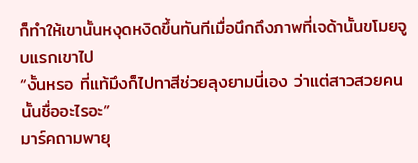ก็ทำให้เขานั้นหงุดหงิดขึ้นทันทีเมื่อนึกถึงภาพที่เจด้านั้นขโมยจูบแรกเขาไป
“งั้นหรอ ที่แท้มึงก็ไปทาสีช่วยลุงยามนี่เอง ว่าแต่สาวสวยคนนั้นชื่ออะไรอะ”
มาร์คถามพายุ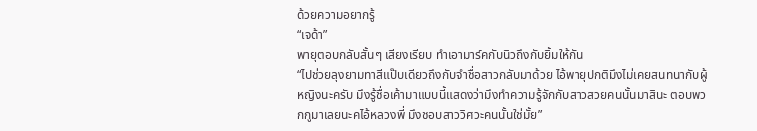ด้วยความอยากรู้
“เจด้า”
พายุตอบกลับสั้นๆ เสียงเรียบ ทำเอามาร์คกับนิวถึงกับยิ้มให้กัน
“ไปช่วยลุงยามทาสีแป๊บเดียวถึงกับจำชื่อสาวกลับมาด้วย ไอ้พายุปกติมึงไม่เคยสนทนากับผู้หญิงนะครับ มึงรู้ชื่อเค้ามาแบบนี้แสดงว่ามึงทำความรู้จักกับสาวสวยคนนั้นมาสินะ ตอบพวกกูมาเลยนะคไอ้หลวงพี่ มึงชอบสาววิศวะคนนั้นใช่มั้ย”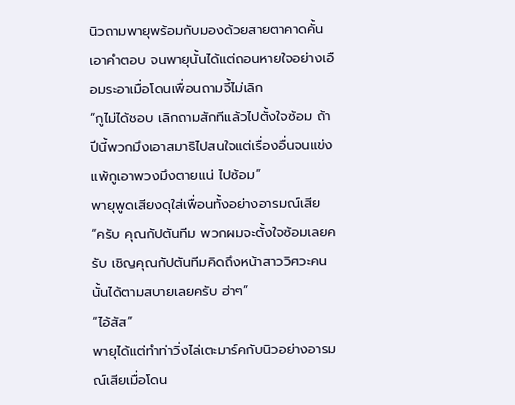นิวถามพายุพร้อมกับมองด้วยสายตาคาดคั้นเอาคำตอบ จนพายุนั้นได้แต่ถอนหายใจอย่างเอือมระอาเมื่อโดนเพื่อนถามจี้ไม่เลิก
“กูไม่ได้ชอบ เลิกถามสักทีแล้วไปตั้งใจซ้อม ถ้าปีนี้พวกมึงเอาสมาธิไปสนใจแต่เรื่องอื่นจนแข่งแพ้กูเอาพวงมึงตายแน่ ไปซ้อม”
พายุพูดเสียงดุใส่เพื่อนทั้งอย่างอารมณ์เสีย
“ครับ คุณกัปตันทีม พวกผมจะตั้งใจซ้อมเลยครับ เชิญคุณกัปตันทีมคิดถึงหน้าสาววิศวะคนนั้นได้ตามสบายเลยครับ ฮ่าๆ”
“ไอ้สัส”
พายุได้แต่ทำท่าวิ่งไล่เตะมาร์คกับนิวอย่างอารมณ์เสียเมื่อโดน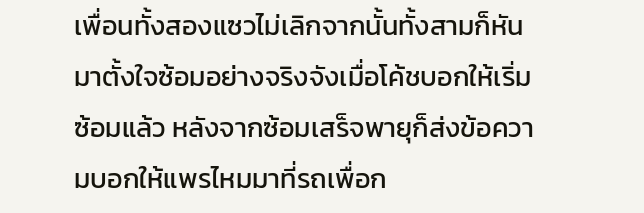เพื่อนทั้งสองแซวไม่เลิกจากนั้นทั้งสามก็หันมาตั้งใจซ้อมอย่างจริงจังเมื่อโค้ชบอกให้เริ่มซ้อมแล้ว หลังจากซ้อมเสร็จพายุก็ส่งข้อความบอกให้แพรไหมมาที่รถเพื่อก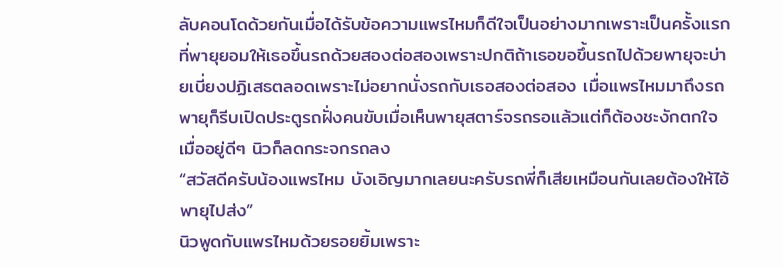ลับคอนโดด้วยกันเมื่อได้รับข้อความแพรไหมก็ดีใจเป็นอย่างมากเพราะเป็นครั้งแรกที่พายุยอมให้เธอขึ้นรถด้วยสองต่อสองเพราะปกติถ้าเธอขอขึ้นรถไปด้วยพายุจะบ่ายเบี่ยงปฏิเสธตลอดเพราะไม่อยากนั่งรถกับเธอสองต่อสอง เมื่อแพรไหมมาถึงรถพายุก็รีบเปิดประตูรถฝั่งคนขับเมื่อเห็นพายุสตาร์จรถรอแล้วแต่ก็ต้องชะงักตกใจเมื่ออยู่ดีๆ นิวก็ลดกระจกรถลง
“สวัสดีครับน้องแพรไหม บังเอิญมากเลยนะครับรถพี่ก็เสียเหมือนกันเลยต้องให้ไอ้พายุไปส่ง”
นิวพูดกับแพรไหมด้วยรอยยิ้มเพราะ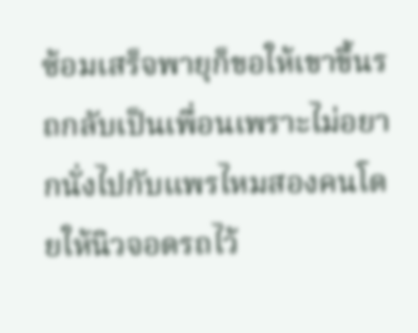ซ้อมเสร็จพายุก็ขอให้เขาขึ้นรถกลับเป็นเพื่อนเพราะไม่อยากนั่งไปกับแพรไหมสองคนโดยให้นิวจอดรถไว้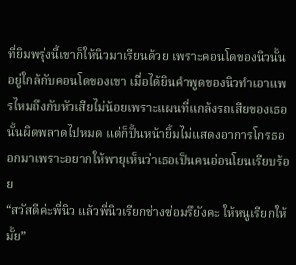ที่ยิมพรุ่งนี้เขาก็ให้นิวมาเรียนด้วย เพราะคอนโดของนิวนั้นอยู่ใกล้กับคอนโดของเขา เมื่อได้ยินคำพูดของนิวทำเอาแพรไหมถึงกับหัวเสียไม่น้อยเพราะแผนที่แกล้งรถเสียของเธอนั้นผิดพลาดไปหมด แต่ก็ปั้นหน้ายิ้มไม่แสดงอาการโกรธออกมาเพราะอยากให้พายุเห็นว่าเธอเป็นคนอ่อนโยนเรียบร้อย
“สวัสดีค่ะพี่นิว แล้วพี่นิวเรียกช่างซ่อมรึยังคะ ให้หนูเรียกให้มั้ย”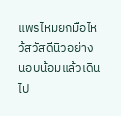แพรไหมยกมือไหว้สวัสดีนิวอย่างนอบน้อมแล้วเดินไป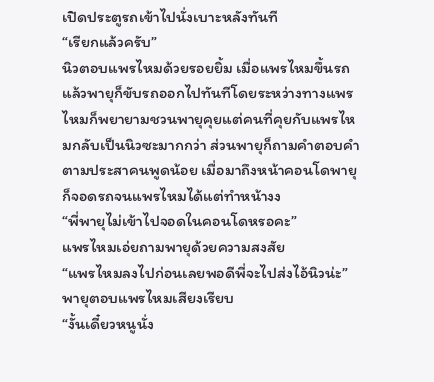เปิดประตูรถเข้าไปนั่งเบาะหลังทันที
“เรียกแล้วครับ”
นิวตอบแพรไหมด้วยรอยยิ้ม เมื่อแพรไหมขึ้นรถแล้วพายุก็ขับรถออกไปทันทีโดยระหว่างทางแพรไหมก็พยายามชวนพายุคุยแต่คนที่คุยกับแพรไหมกลับเป็นนิวซะมากกว่า ส่วนพายุก็ถามคำตอบคำตามประสาคนพูดน้อย เมื่อมาถึงหน้าคอนโดพายุก็จอดรถจนแพรไหมได้แต่ทำหน้างง
“พี่พายุไม่เข้าไปจอดในคอนโดหรอคะ”
แพรไหมเอ่ยถามพายุด้วยความสงสัย
“แพรไหมลงไปก่อนเลยพอดีพี่จะไปส่งไอ้นิวน่ะ”
พายุตอบแพรไหมเสียงเรียบ
“งั้นเดี๋ยวหนูนั่ง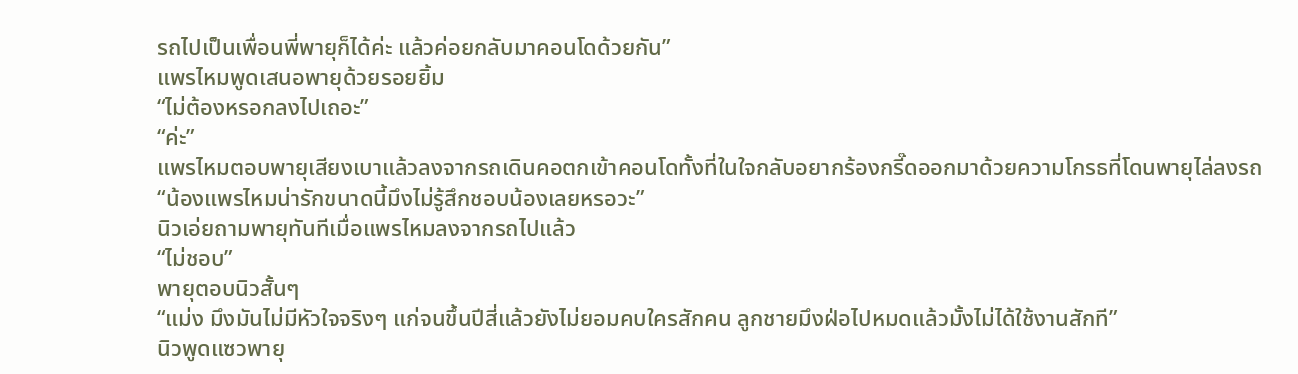รถไปเป็นเพื่อนพี่พายุก็ได้ค่ะ แล้วค่อยกลับมาคอนโดด้วยกัน”
แพรไหมพูดเสนอพายุด้วยรอยยิ้ม
“ไม่ต้องหรอกลงไปเถอะ”
“ค่ะ”
แพรไหมตอบพายุเสียงเบาแล้วลงจากรถเดินคอตกเข้าคอนโดทั้งที่ในใจกลับอยากร้องกรี๊ดออกมาด้วยความโกรธที่โดนพายุไล่ลงรถ
“น้องแพรไหมน่ารักขนาดนี้มึงไม่รู้สึกชอบน้องเลยหรอวะ”
นิวเอ่ยถามพายุทันทีเมื่อแพรไหมลงจากรถไปแล้ว
“ไม่ชอบ”
พายุตอบนิวสั้นๆ
“แม่ง มึงมันไม่มีหัวใจจริงๆ แก่จนขึ้นปีสี่แล้วยังไม่ยอมคบใครสักคน ลูกชายมึงฝ่อไปหมดแล้วมั้งไม่ได้ใช้งานสักที”
นิวพูดแซวพายุ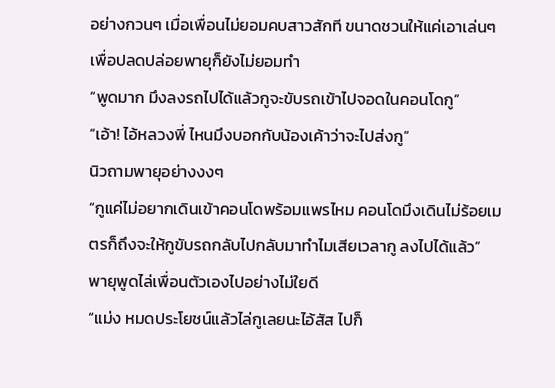อย่างกวนๆ เมื่อเพื่อนไม่ยอมคบสาวสักที ขนาดชวนให้แค่เอาเล่นๆ เพื่อปลดปล่อยพายุก็ยังไม่ยอมทำ
“พูดมาก มึงลงรถไปได้แล้วกูจะขับรถเข้าไปจอดในคอนโดกู”
“เอ้า! ไอ้หลวงพี่ ไหนมึงบอกกับน้องเค้าว่าจะไปส่งกู”
นิวถามพายุอย่างงงๆ
“กูแค่ไม่อยากเดินเข้าคอนโดพร้อมแพรไหม คอนโดมึงเดินไม่ร้อยเมตรก็ถึงจะให้กูขับรถกลับไปกลับมาทำไมเสียเวลากู ลงไปได้แล้ว”
พายุพูดไล่เพื่อนตัวเองไปอย่างไม่ใยดี
“แม่ง หมดประโยชน์แล้วไล่กูเลยนะไอ้สัส ไปก็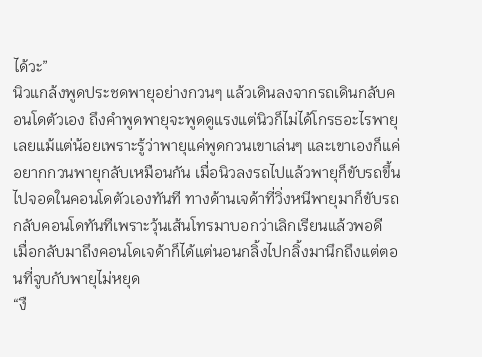ได้วะ”
นิวแกล้งพูดประชดพายุอย่างกวนๆ แล้วเดินลงจากรถเดินกลับคอนโดตัวเอง ถึงคำพูดพายุจะพูดดูแรงแต่นิวก็ไม่ได้โกรธอะไรพายุเลยแม้แต่น้อยเพราะรู้ว่าพายุแค่พูดกวนเขาเล่นๆ และเขาเองก็แค่อยากกวนพายุกลับเหมือนกัน เมื่อนิวลงรถไปแล้วพายุก็ขับรถขึ้นไปจอดในคอนโดตัวเองทันที ทางด้านเจด้าที่วิ่งหนีพายุมาก็ขับรถกลับคอนโดทันทีเพราะวุ้นเส้นโทรมาบอกว่าเลิกเรียนแล้วพอดี เมื่อกลับมาถึงคอนโดเจด้าก็ได้แต่นอนกลิ้งไปกลิ้งมานึกถึงแต่ตอนที่จูบกับพายุไม่หยุด
“งื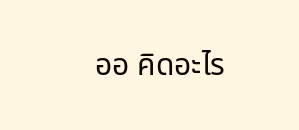ออ คิดอะไร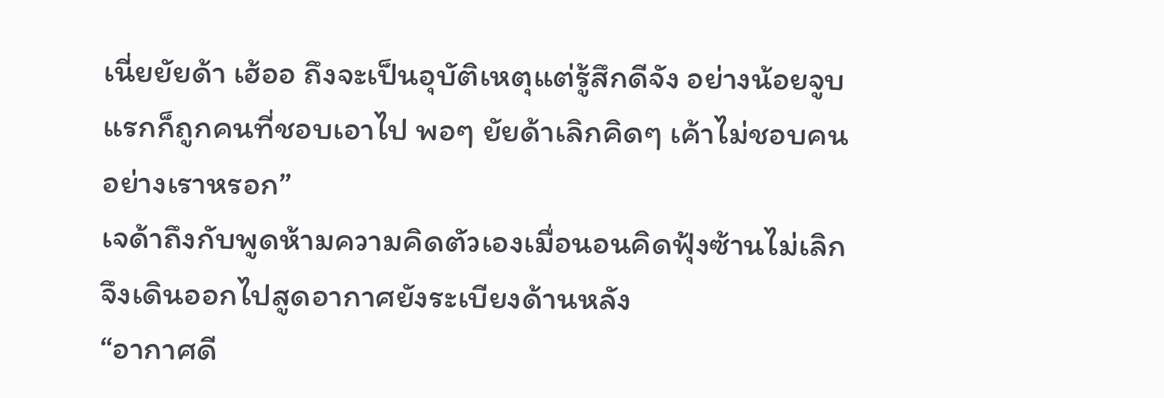เนี่ยยัยด้า เฮ้ออ ถึงจะเป็นอุบัติเหตุแต่รู้สึกดีจัง อย่างน้อยจูบแรกก็ถูกคนที่ชอบเอาไป พอๆ ยัยด้าเลิกคิดๆ เค้าไม่ชอบคนอย่างเราหรอก”
เจด้าถึงกับพูดห้ามความคิดตัวเองเมื่อนอนคิดฟุ้งซ้านไม่เลิกจึงเดินออกไปสูดอากาศยังระเบียงด้านหลัง
“อากาศดี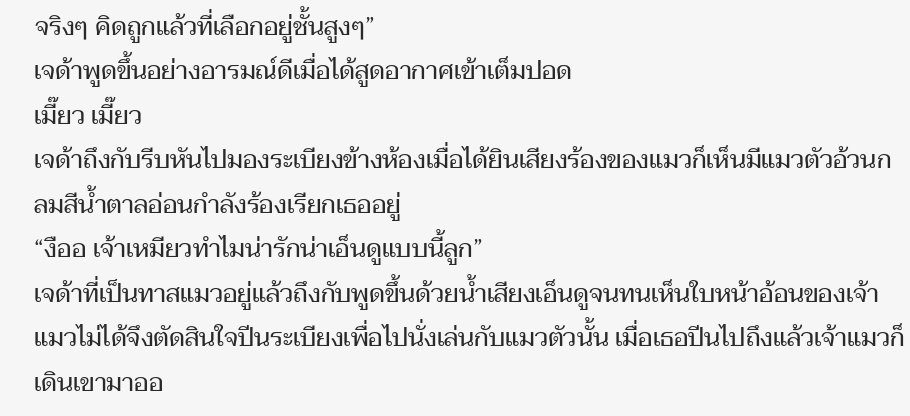จริงๆ คิดถูกแล้วที่เลือกอยู่ชั้นสูงๆ”
เจด้าพูดขึ้นอย่างอารมณ์ดีเมื่อได้สูดอากาศเข้าเต็มปอด
เมี๊ยว เมี๊ยว
เจด้าถึงกับรีบหันไปมองระเบียงข้างห้องเมื่อได้ยินเสียงร้องของแมวก็เห็นมีแมวตัวอ้วนกลมสีน้ำตาลอ่อนกำลังร้องเรียกเธออยู่
“งืออ เจ้าเหมียวทำไมน่ารักน่าเอ็นดูแบบนี้ลูก”
เจด้าที่เป็นทาสแมวอยู่แล้วถึงกับพูดขึ้นด้วยน้ำเสียงเอ็นดูจนทนเห็นใบหน้าอ้อนของเจ้าแมวไม่ได้จึงตัดสินใจปีนระเบียงเพื่อไปนั่งเล่นกับแมวตัวนั้น เมื่อเธอปีนไปถึงแล้วเจ้าแมวก็เดินเขามาออ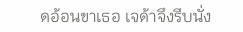ดอ้อนขาเธอ เจด้าจึงรีบนั่ง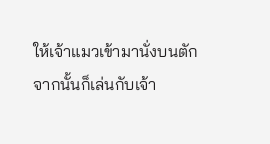ให้เจ้าแมวเข้ามานั่งบนตักจากนั้นก็เล่นกับเจ้า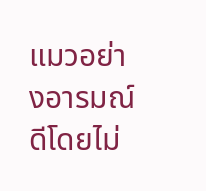แมวอย่างอารมณ์ดีโดยไม่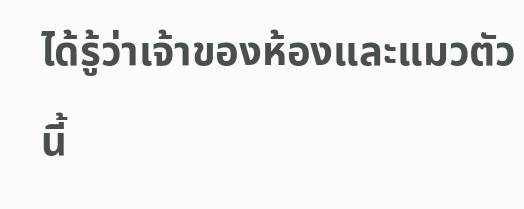ได้รู้ว่าเจ้าของห้องและแมวตัวนี้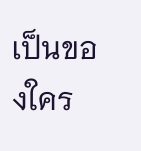เป็นของใคร